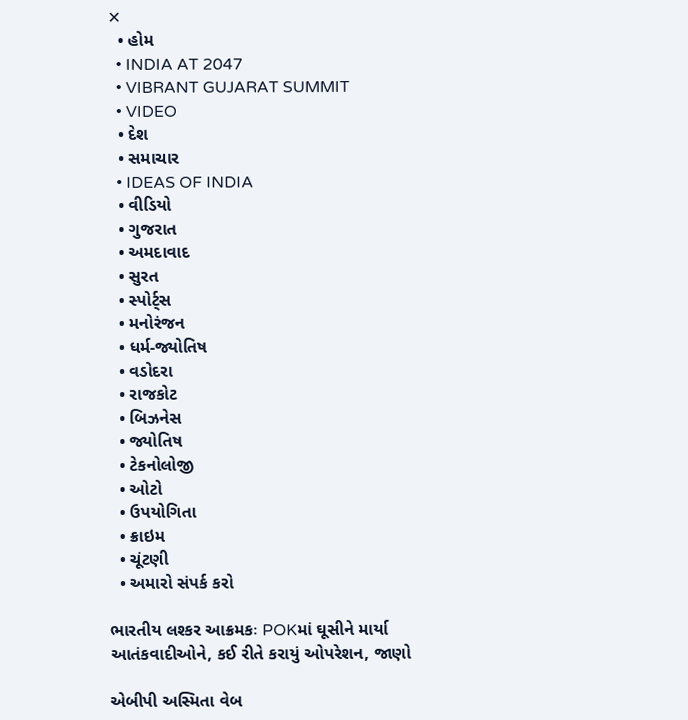✕
  • હોમ
  • INDIA AT 2047
  • VIBRANT GUJARAT SUMMIT
  • VIDEO
  • દેશ
  • સમાચાર
  • IDEAS OF INDIA
  • વીડિયો
  • ગુજરાત
  • અમદાવાદ
  • સુરત
  • સ્પોર્ટ્સ
  • મનોરંજન
  • ધર્મ-જ્યોતિષ
  • વડોદરા
  • રાજકોટ
  • બિઝનેસ
  • જ્યોતિષ
  • ટેકનોલોજી
  • ઓટો
  • ઉપયોગિતા
  • ક્રાઇમ
  • ચૂંટણી
  • અમારો સંપર્ક કરો

ભારતીય લશ્કર આક્રમકઃ POKમાં ઘૂસીને માર્યા આતંકવાદીઓને, કઈ રીતે કરાયું ઓપરેશન, જાણો

એબીપી અસ્મિતા વેબ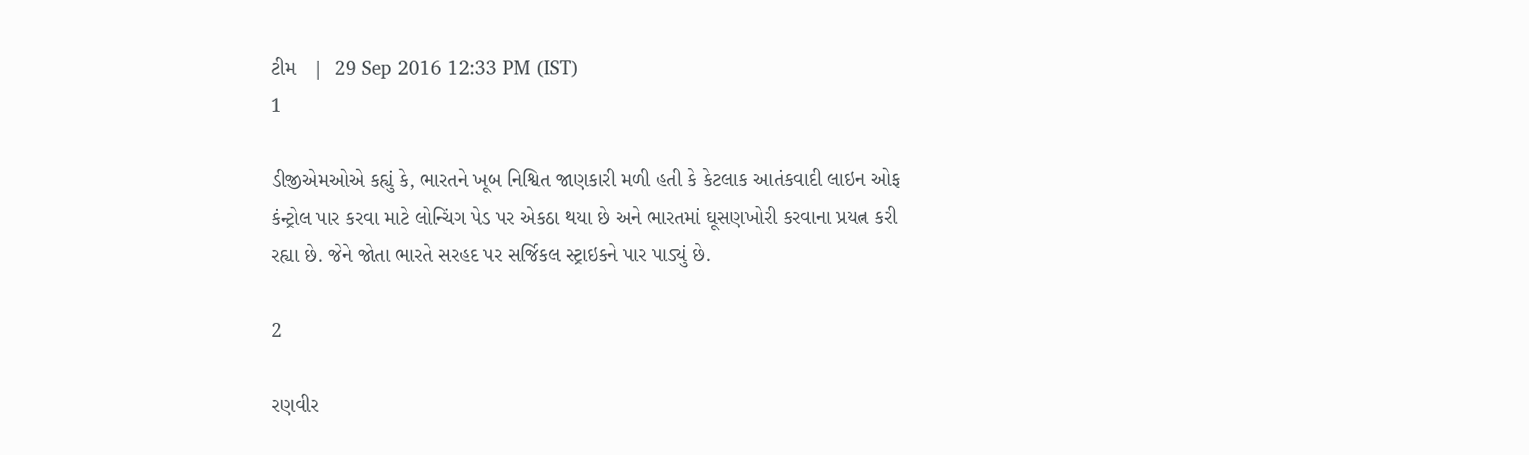ટીમ   |  29 Sep 2016 12:33 PM (IST)
1

ડીજીએમઓએ કહ્યું કે, ભારતને ખૂબ નિશ્વિત જાણકારી મળી હતી કે કેટલાક આતંકવાદી લાઇન ઓફ કંન્ટ્રોલ પાર કરવા માટે લોન્ચિંગ પેડ પર એકઠા થયા છે અને ભારતમાં ઘૂસણખોરી કરવાના પ્રયત્ન કરી રહ્યા છે. જેને જોતા ભારતે સરહદ પર સર્જિકલ સ્ટ્રાઇકને પાર પાડ્યું છે.

2

રણવીર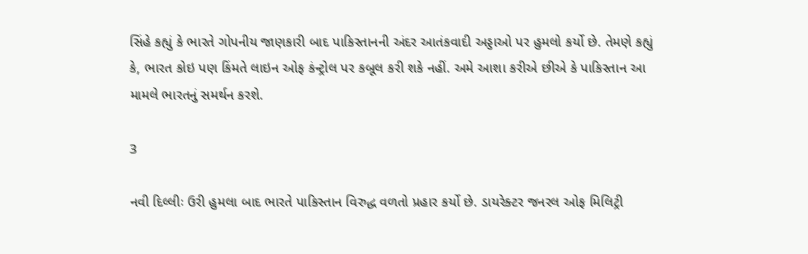સિંહે કહ્યું કે ભારતે ગોપનીય જાણકારી બાદ પાકિસ્તાનની અંદર આતંકવાદી અડ્ડાઓ પર હુમલો કર્યો છે. તેમણે કહ્યું કે, ભારત કોઇ પણ કિંમતે લાઇન ઓફ કંન્ટ્રોલ પર કબૂલ કરી શકે નહીં. અમે આશા કરીએ છીએ કે પાકિસ્તાન આ મામલે ભારતનું સમર્થન કરશે.

3

નવી દિલ્લીઃ ઉરી હુમલા બાદ ભારતે પાકિસ્તાન વિરુદ્ધ વળતો પ્રહાર કર્યો છે. ડાયરેક્ટર જનરલ ઓફ મિલિટ્રી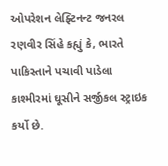ઓપરેશન લેફ્ટિનન્ટ જનરલ રણવીર સિંહે કહ્યું કે, ભારતે પાકિસ્તાને પચાવી પાડેલા કાશ્મીરમાં ઘૂસીને સર્જીકલ સ્ટ્રાઇક કર્યો છે.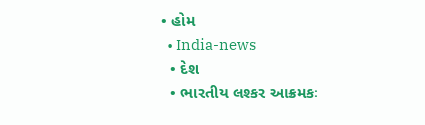• હોમ
  • India-news
  • દેશ
  • ભારતીય લશ્કર આક્રમકઃ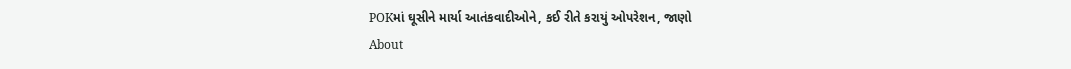POKમાં ઘૂસીને માર્યા આતંકવાદીઓને, કઈ રીતે કરાયું ઓપરેશન, જાણો
About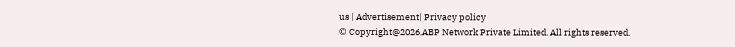us | Advertisement| Privacy policy
© Copyright@2026.ABP Network Private Limited. All rights reserved.